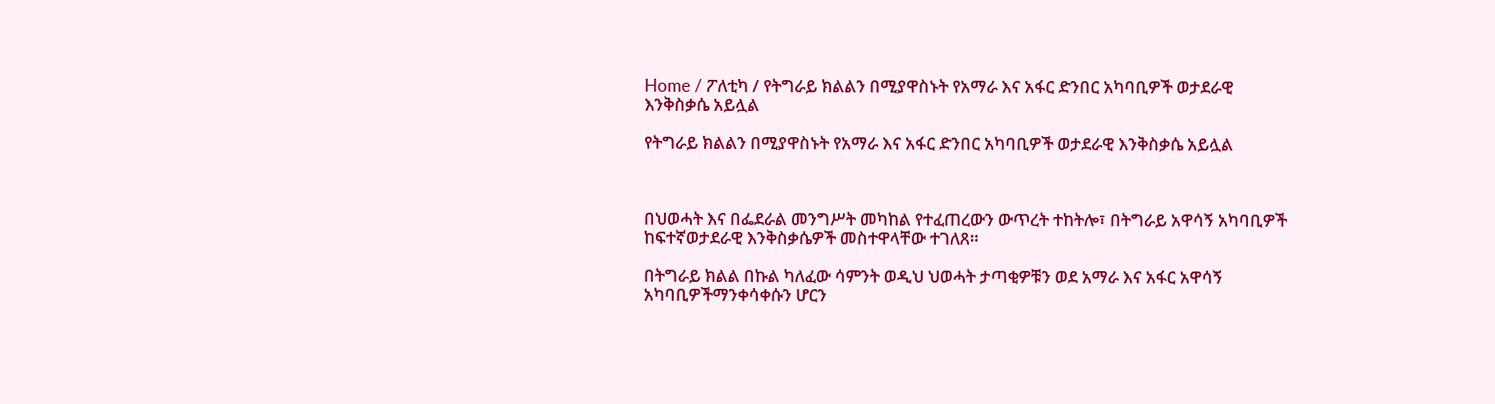Home / ፖለቲካ / የትግራይ ክልልን በሚያዋስኑት የአማራ እና አፋር ድንበር አካባቢዎች ወታደራዊ እንቅስቃሴ አይሏል

የትግራይ ክልልን በሚያዋስኑት የአማራ እና አፋር ድንበር አካባቢዎች ወታደራዊ እንቅስቃሴ አይሏል



በህወሓት እና በፌደራል መንግሥት መካከል የተፈጠረውን ውጥረት ተከትሎ፣ በትግራይ አዋሳኝ አካባቢዎች ከፍተኛወታደራዊ እንቅስቃሴዎች መስተዋላቸው ተገለጸ።

በትግራይ ክልል በኩል ካለፈው ሳምንት ወዲህ ህወሓት ታጣቂዎቹን ወደ አማራ እና አፋር አዋሳኝ አካባቢዎችማንቀሳቀሱን ሆርን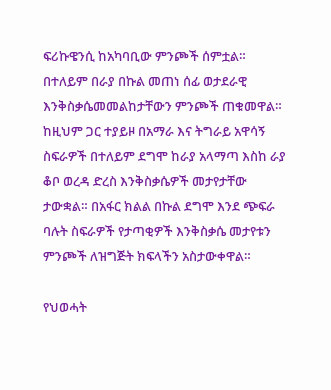ፍሪኩዌንሲ ከአካባቢው ምንጮች ሰምቷል። በተለይም በራያ በኩል መጠነ ሰፊ ወታደራዊ እንቅስቃሴመመልከታቸውን ምንጮች ጠቁመዋል። ከዚህም ጋር ተያይዞ በአማራ እና ትግራይ አዋሳኝ ስፍራዎች በተለይም ደግሞ ከራያ አላማጣ እስከ ራያ ቆቦ ወረዳ ድረስ እንቅስቃሴዎች መታየታቸው ታውቋል። በአፋር ክልል በኩል ደግሞ እንደ ጭፍራ ባሉት ስፍራዎች የታጣቂዎች እንቅስቃሴ መታየቱን ምንጮች ለዝግጅት ክፍላችን አስታውቀዋል።

የህወሓት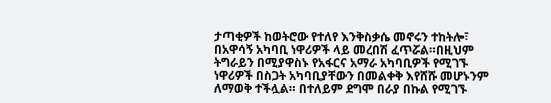ታጣቂዎች ከወትሮው የተለየ እንቅስቃሴ መኖሩን ተከትሎ፣ በአዋሳኝ አካባቢ ነዋሪዎች ላይ መረበሽ ፈጥሯል።በዚህም ትግራይን በሚያዋስኑ የአፋርና አማራ አካባቢዎች የሚገኙ ነዋሪዎች በስጋት አካባቢያቸውን በመልቀቅ እየሸሹ መሆኑንም ለማወቅ ተችሏል። በተለይም ደግሞ በራያ በኩል የሚገኙ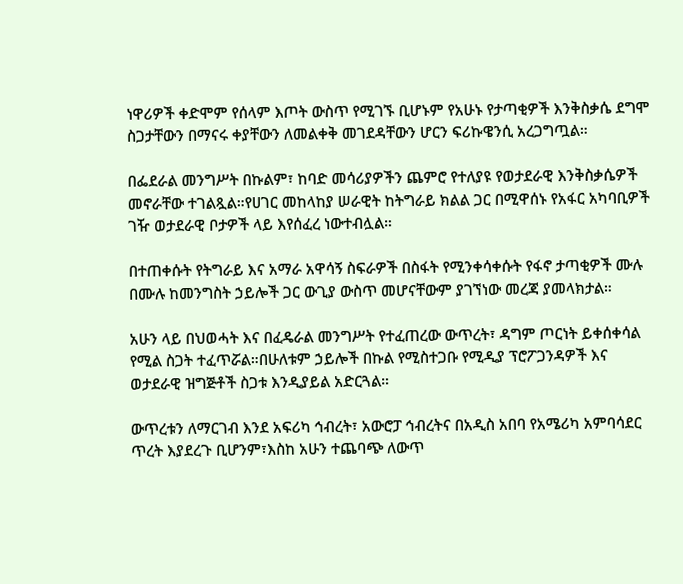ነዋሪዎች ቀድሞም የሰላም እጦት ውስጥ የሚገኙ ቢሆኑም የአሁኑ የታጣቂዎች እንቅስቃሴ ደግሞ ስጋታቸውን በማናሩ ቀያቸውን ለመልቀቅ መገደዳቸውን ሆርን ፍሪኩዌንሲ አረጋግጧል።

በፌደራል መንግሥት በኩልም፣ ከባድ መሳሪያዎችን ጨምሮ የተለያዩ የወታደራዊ እንቅስቃሴዎች መኖራቸው ተገልጿል።የሀገር መከላከያ ሠራዊት ከትግራይ ክልል ጋር በሚዋሰኑ የአፋር አካባቢዎች ገዥ ወታደራዊ ቦታዎች ላይ እየሰፈረ ነውተብሏል።

በተጠቀሱት የትግራይ እና አማራ አዋሳኝ ስፍራዎች በስፋት የሚንቀሳቀሱት የፋኖ ታጣቂዎች ሙሉ በሙሉ ከመንግስት ኃይሎች ጋር ውጊያ ውስጥ መሆናቸውም ያገኘነው መረጃ ያመላክታል።

አሁን ላይ በህወሓት እና በፈዴራል መንግሥት የተፈጠረው ውጥረት፣ ዳግም ጦርነት ይቀሰቀሳል የሚል ስጋት ተፈጥሯል።በሁለቱም ኃይሎች በኩል የሚስተጋቡ የሚዲያ ፕሮፖጋንዳዎች እና ወታደራዊ ዝግጅቶች ስጋቱ እንዲያይል አድርጓል።

ውጥረቱን ለማርገብ እንደ አፍሪካ ኅብረት፣ አውሮፓ ኅብረትና በአዲስ አበባ የአሜሪካ አምባሳደር ጥረት እያደረጉ ቢሆንም፣እስከ አሁን ተጨባጭ ለውጥ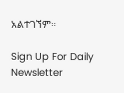አልተገኘም።

Sign Up For Daily Newsletter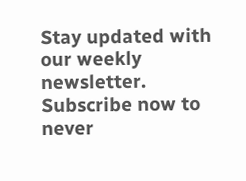Stay updated with our weekly newsletter. Subscribe now to never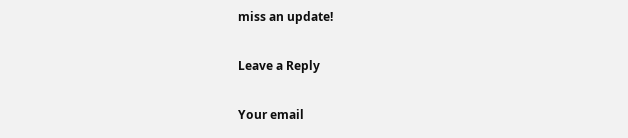miss an update!

Leave a Reply

Your email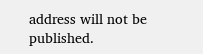address will not be published.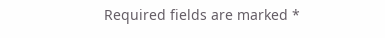Required fields are marked *